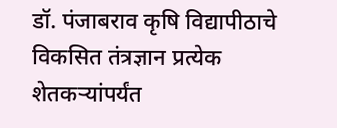डॉ. पंजाबराव कृषि विद्यापीठाचे विकसित तंत्रज्ञान प्रत्येक शेतकऱ्यांपर्यंत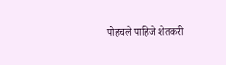पोहचले पाहिजे शेतकरी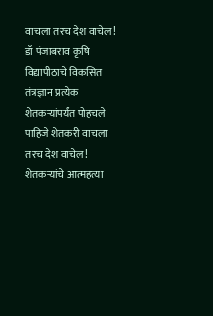वाचला तरच देश वाचेल!
डॉ पंजाबराव कृषि विद्यापीठाचे विकसित तंत्रज्ञान प्रत्येक शेतकऱ्यांपर्यंत पोहचले पाहिजे शेतकरी वाचला तरच देश वाचेल! शेतकऱ्यांचे आत्महत्या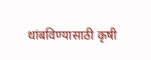थांबविण्यासाठी कृषी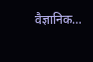वैज्ञानिक…